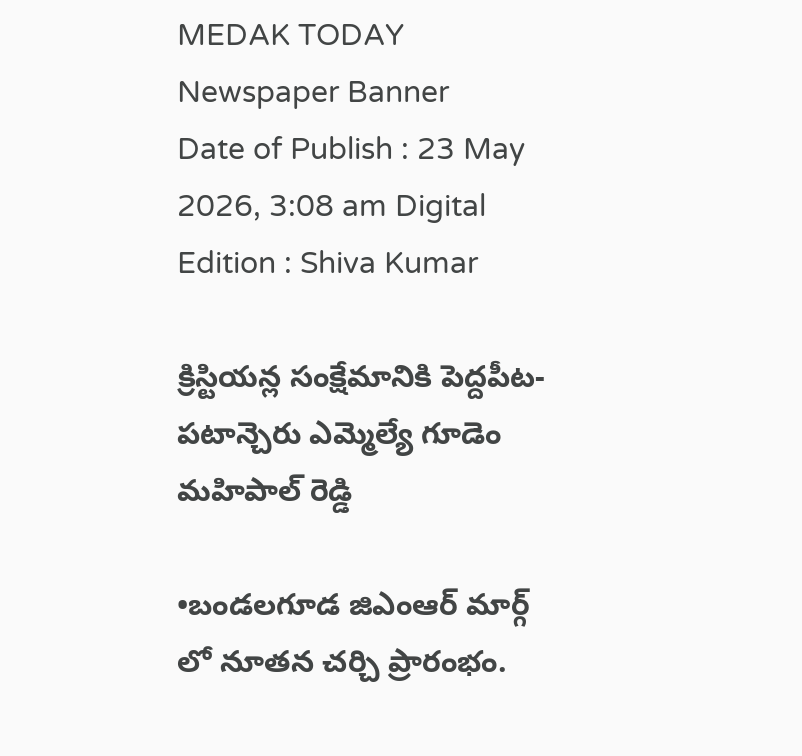MEDAK TODAY
Newspaper Banner
Date of Publish : 23 May 2026, 3:08 am Digital Edition : Shiva Kumar

క్రిస్టియన్ల సంక్షేమానికి పెద్దపీట-పటాన్చెరు ఎమ్మెల్యే గూడెం మహిపాల్ రెడ్డి

•బండలగూడ జిఎంఆర్ మార్గ్ లో నూతన చర్చి ప్రారంభం.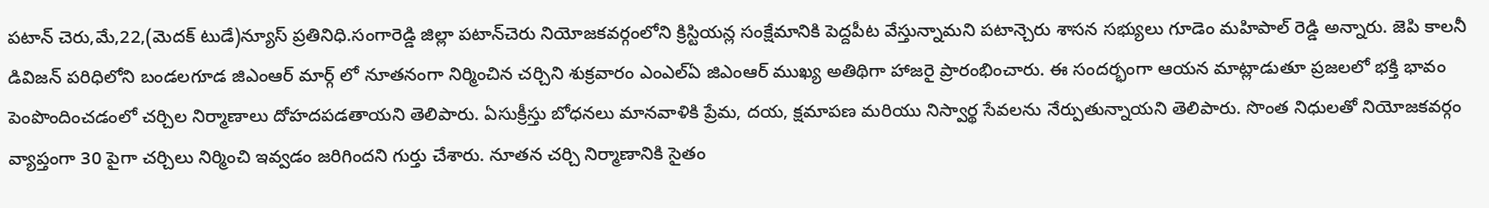పటాన్ చెరు,మే,22,(మెదక్ టుడే)న్యూస్ ప్రతినిధి.సంగారెడ్డి జిల్లా పటాన్‌చెరు నియోజకవర్గంలోని క్రిస్టియన్ల సంక్షేమానికి పెద్దపీట వేస్తున్నామని పటాన్చెరు శాసన సభ్యులు గూడెం మహిపాల్ రెడ్డి అన్నారు. జెపి కాలనీ డివిజన్ పరిధిలోని బండలగూడ జిఎంఆర్ మార్గ్ లో నూతనంగా నిర్మించిన చర్చిని శుక్రవారం ఎంఎల్ఏ జిఎంఆర్ ముఖ్య అతిథిగా హాజరై ప్రారంభించారు. ఈ సందర్భంగా ఆయన మాట్లాడుతూ ప్రజలలో భక్తి భావం పెంపొందించడంలో చర్చిల నిర్మాణాలు దోహదపడతాయని తెలిపారు. ఏసుక్రీస్తు బోధనలు మానవాళికి ప్రేమ, దయ, క్షమాపణ మరియు నిస్వార్థ సేవలను నేర్పుతున్నాయని తెలిపారు. సొంత నిధులతో నియోజకవర్గం వ్యాప్తంగా 30 పైగా చర్చిలు నిర్మించి ఇవ్వడం జరిగిందని గుర్తు చేశారు. నూతన చర్చి నిర్మాణానికి సైతం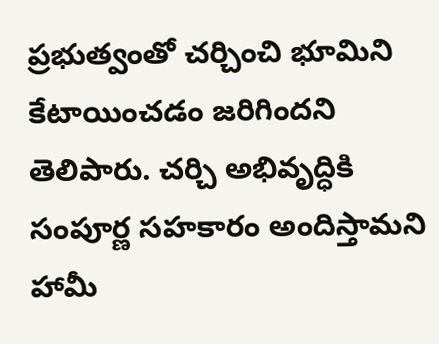ప్రభుత్వంతో చర్చించి భూమిని కేటాయించడం జరిగిందని తెలిపారు. చర్చి అభివృద్ధికి సంపూర్ణ సహకారం అందిస్తామని హామీ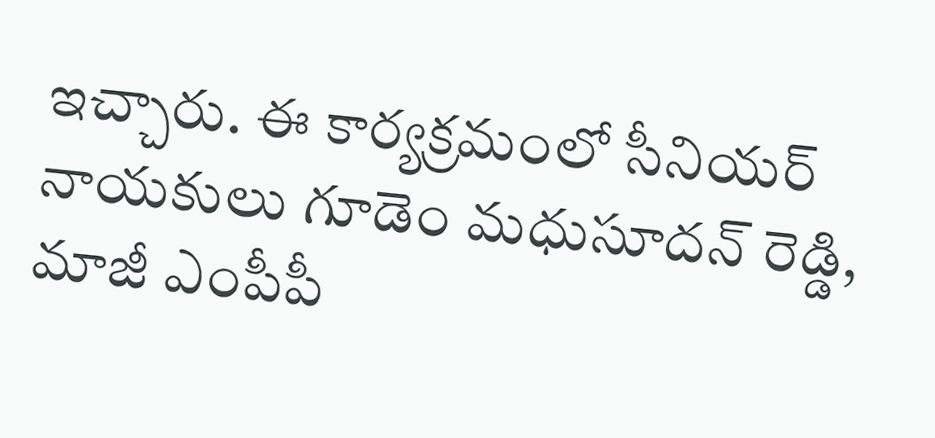ఇచ్చారు. ఈ కార్యక్రమంలో సీనియర్ నాయకులు గూడెం మధుసూదన్ రెడ్డి, మాజీ ఎంపీపీ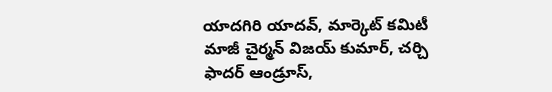యాదగిరి యాదవ్, మార్కెట్ కమిటీ మాజీ చైర్మన్ విజయ్ కుమార్, చర్చి ఫాదర్ ఆండ్రూస్,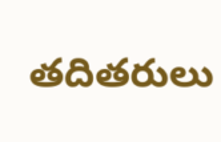తదితరులు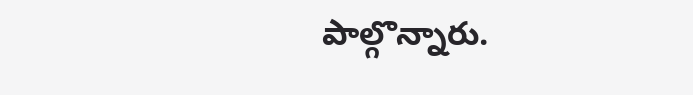పాల్గొన్నారు.